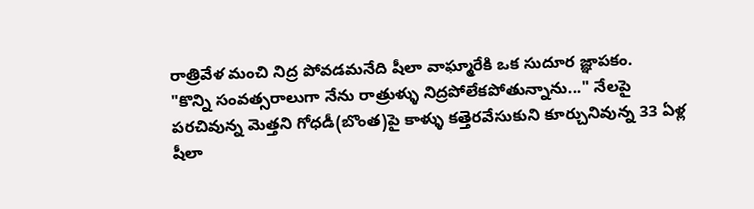రాత్రివేళ మంచి నిద్ర పోవడమనేది షీలా వాఘ్మారేకి ఒక సుదూర జ్ఞాపకం.
"కొన్ని సంవత్సరాలుగా నేను రాత్రుళ్ళు నిద్రపోలేకపోతున్నాను..." నేలపై పరచివున్న మెత్తని గోధడీ(బొంత)పై కాళ్ళు కత్తెరవేసుకుని కూర్చునివున్న 33 ఏళ్ల షీలా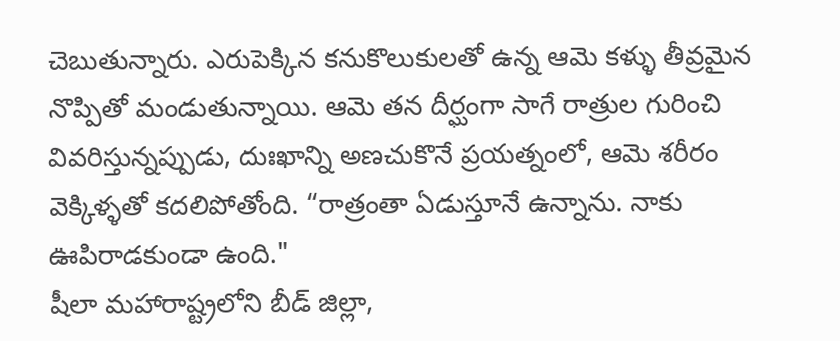చెబుతున్నారు. ఎరుపెక్కిన కనుకొలుకులతో ఉన్న ఆమె కళ్ళు తీవ్రమైన నొప్పితో మండుతున్నాయి. ఆమె తన దీర్ఘంగా సాగే రాత్రుల గురించి వివరిస్తున్నప్పుడు, దుఃఖాన్ని అణచుకొనే ప్రయత్నంలో, ఆమె శరీరం వెక్కిళ్ళతో కదలిపోతోంది. “రాత్రంతా ఏడుస్తూనే ఉన్నాను. నాకు ఊపిరాడకుండా ఉంది."
షీలా మహారాష్ట్రలోని బీడ్ జిల్లా,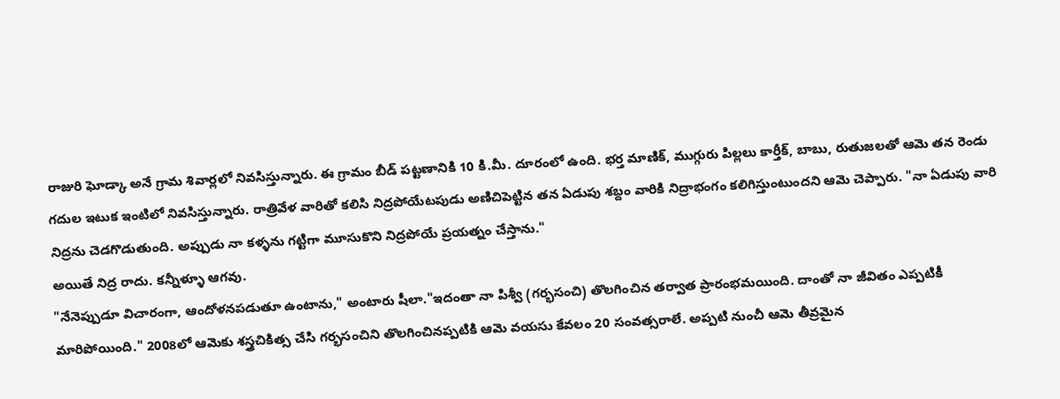రాజురి ఘోడ్కా అనే గ్రామ శివార్లలో నివసిస్తున్నారు. ఈ గ్రామం బీడ్ పట్టణానికి 10 కి.మీ. దూరంలో ఉంది. భర్త మాణిక్, ముగ్గురు పిల్లలు కార్తీక్, బాబు, రుతుజలతో ఆమె తన రెండు గదుల ఇటుక ఇంటిలో నివసిస్తున్నారు. రాత్రివేళ వారితో కలిసి నిద్రపోయేటపుడు అణిచిపెట్టిన తన ఏడుపు శబ్దం వారికి నిద్రాభంగం కలిగిస్తుంటుందని ఆమె చెప్పారు. "నా ఏడుపు వారి నిద్రను చెడగొడుతుంది. అప్పుడు నా కళ్ళను గట్టిగా మూసుకొని నిద్రపోయే ప్రయత్నం చేస్తాను."
అయితే నిద్ర రాదు. కన్నీళ్ళూ ఆగవు.
"నేనెప్పుడూ విచారంగా, ఆందోళనపడుతూ ఉంటాను," అంటారు షీలా."ఇదంతా నా పిశ్వీ (గర్భసంచి) తొలగించిన తర్వాత ప్రారంభమయింది. దాంతో నా జీవితం ఎప్పటికీ మారిపోయింది." 2008లో ఆమెకు శస్త్రచికిత్స చేసి గర్భసంచిని తొలగించినప్పటికి ఆమె వయసు కేవలం 20 సంవత్సరాలే. అప్పటి నుంచీ ఆమె తీవ్రమైన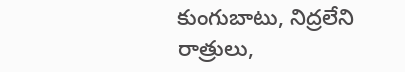కుంగుబాటు, నిద్రలేని రాత్రులు,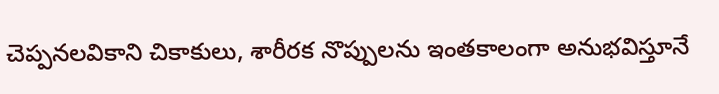చెప్పనలవికాని చికాకులు, శారీరక నొప్పులను ఇంతకాలంగా అనుభవిస్తూనే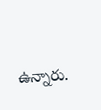ఉన్నారు.